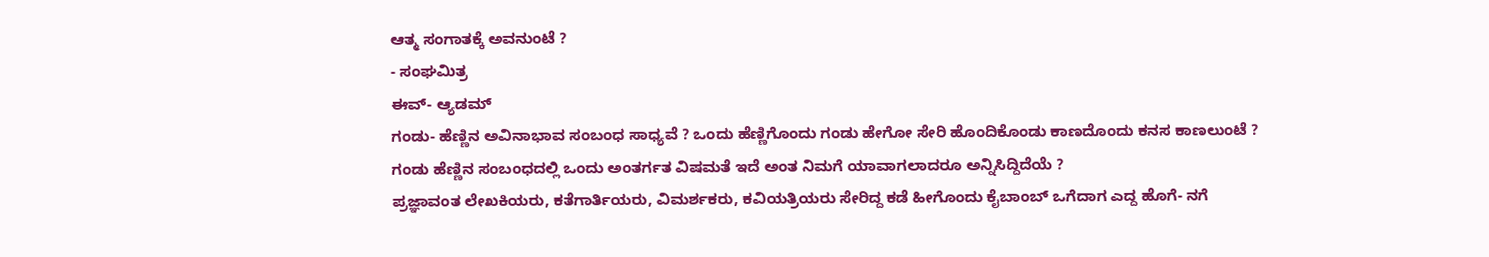ಆತ್ಮ ಸಂಗಾತಕ್ಕೆ ಅವನುಂಟೆ ?
- ಸಂಘಮಿತ್ರ
ಈವ್- ಆ್ಯಡಮ್
ಗಂಡು- ಹೆಣ್ಣಿನ ಅವಿನಾಭಾವ ಸಂಬಂಧ ಸಾಧ್ಯವೆ ? ಒಂದು ಹೆಣ್ಣಿಗೊಂದು ಗಂಡು ಹೇಗೋ ಸೇರಿ ಹೊಂದಿಕೊಂಡು ಕಾಣದೊಂದು ಕನಸ ಕಾಣಲುಂಟೆ ?
ಗಂಡು ಹೆಣ್ಣಿನ ಸಂಬಂಧದಲ್ಲಿ ಒಂದು ಅಂತರ್ಗತ ವಿಷಮತೆ ಇದೆ ಅಂತ ನಿಮಗೆ ಯಾವಾಗಲಾದರೂ ಅನ್ನಿಸಿದ್ದಿದೆಯೆ ?
ಪ್ರಜ್ಞಾವಂತ ಲೇಖಕಿಯರು, ಕತೆಗಾರ್ತಿಯರು, ವಿಮರ್ಶಕರು, ಕವಿಯತ್ರಿಯರು ಸೇರಿದ್ದ ಕಡೆ ಹೀಗೊಂದು ಕೈಬಾಂಬ್ ಒಗೆದಾಗ ಎದ್ದ ಹೊಗೆ- ನಗೆ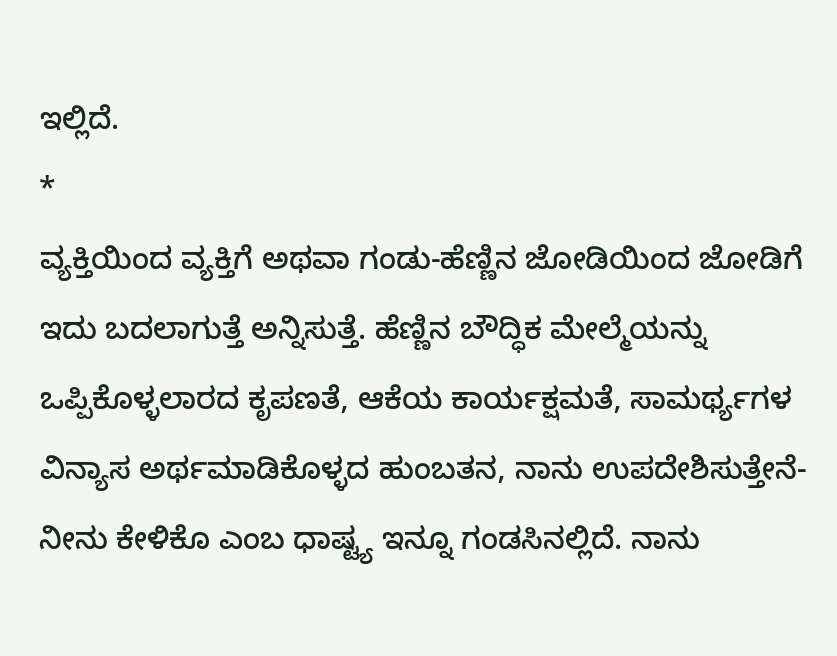ಇಲ್ಲಿದೆ.
*
ವ್ಯಕ್ತಿಯಿಂದ ವ್ಯಕ್ತಿಗೆ ಅಥವಾ ಗಂಡು-ಹೆಣ್ಣಿನ ಜೋಡಿಯಿಂದ ಜೋಡಿಗೆ ಇದು ಬದಲಾಗುತ್ತೆ ಅನ್ನಿಸುತ್ತೆ. ಹೆಣ್ಣಿನ ಬೌದ್ಧಿಕ ಮೇಲ್ಮೆಯನ್ನು ಒಪ್ಪಿಕೊಳ್ಳಲಾರದ ಕೃಪಣತೆ, ಆಕೆಯ ಕಾರ್ಯಕ್ಷಮತೆ, ಸಾಮರ್ಥ್ಯಗಳ ವಿನ್ಯಾಸ ಅರ್ಥಮಾಡಿಕೊಳ್ಳದ ಹುಂಬತನ, ನಾನು ಉಪದೇಶಿಸುತ್ತೇನೆ- ನೀನು ಕೇಳಿಕೊ ಎಂಬ ಧಾಷ್ಟ್ಯ ಇನ್ನೂ ಗಂಡಸಿನಲ್ಲಿದೆ. ನಾನು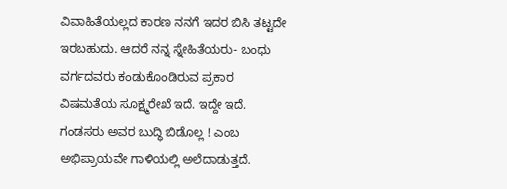ವಿವಾಹಿತೆಯಲ್ಲದ ಕಾರಣ ನನಗೆ ಇದರ ಬಿಸಿ ತಟ್ಟದೇ ಇರಬಹುದು. ಆದರೆ ನನ್ನ ಸ್ನೇಹಿತೆಯರು- ಬಂಧು ವರ್ಗದವರು ಕಂಡುಕೊಂಡಿರುವ ಪ್ರಕಾರ ವಿಷಮತೆಯ ಸೂಕ್ಷ್ಮರೇಖೆ ಇದೆ. ಇದ್ದೇ ಇದೆ. ಗಂಡಸರು ಅವರ ಬುದ್ಧಿ ಬಿಡೊಲ್ಲ ! ಎಂಬ ಅಭಿಪ್ರಾಯವೇ ಗಾಳಿಯಲ್ಲಿ ಅಲೆದಾಡುತ್ತದೆ.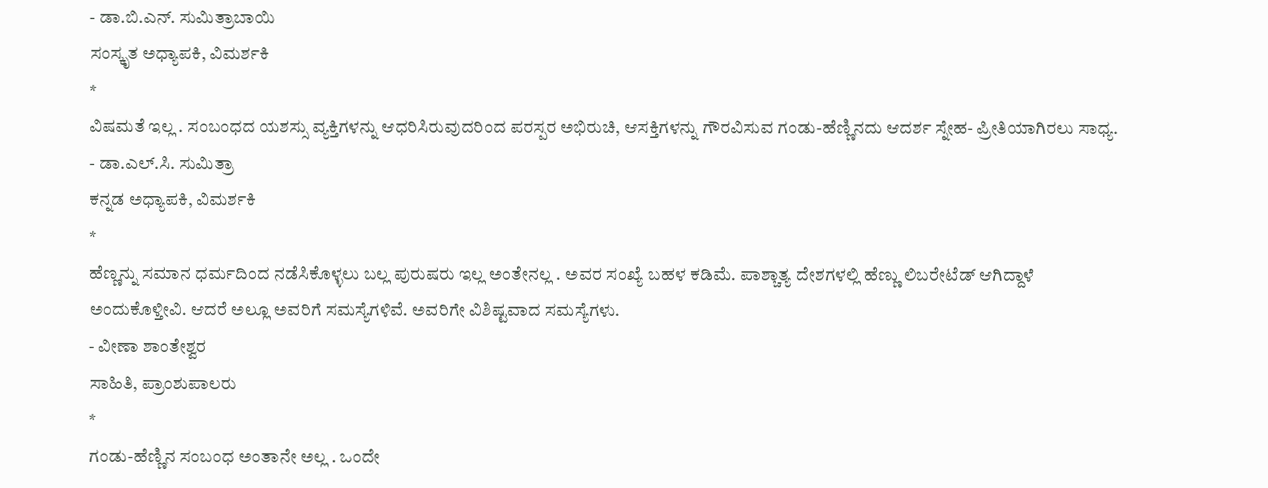- ಡಾ.ಬಿ.ಎನ್. ಸುಮಿತ್ರಾಬಾಯಿ
ಸಂಸ್ಕೃತ ಅಧ್ಯಾಪಕಿ, ವಿಮರ್ಶಕಿ
*
ವಿಷಮತೆ ಇಲ್ಲ . ಸಂಬಂಧದ ಯಶಸ್ಸು ವ್ಯಕ್ತಿಗಳನ್ನು ಆಧರಿಸಿರುವುದರಿಂದ ಪರಸ್ಪರ ಅಭಿರುಚಿ, ಆಸಕ್ತಿಗಳನ್ನು ಗೌರವಿಸುವ ಗಂಡು-ಹೆಣ್ಣಿನದು ಆದರ್ಶ ಸ್ನೇಹ- ಪ್ರೀತಿಯಾಗಿರಲು ಸಾಧ್ಯ.
- ಡಾ.ಎಲ್.ಸಿ. ಸುಮಿತ್ರಾ
ಕನ್ನಡ ಅಧ್ಯಾಪಕಿ, ವಿಮರ್ಶಕಿ
*
ಹೆಣ್ಣನ್ನು ಸಮಾನ ಧರ್ಮದಿಂದ ನಡೆಸಿಕೊಳ್ಳಲು ಬಲ್ಲ ಪುರುಷರು ಇಲ್ಲ ಅಂತೇನಲ್ಲ . ಅವರ ಸಂಖ್ಯೆ ಬಹಳ ಕಡಿಮೆ. ಪಾಶ್ಚಾತ್ಯ ದೇಶಗಳಲ್ಲಿ ಹೆಣ್ಣು ಲಿಬರೇಟೆಡ್ ಆಗಿದ್ದಾಳೆ ಅಂದುಕೊಳ್ತೀವಿ. ಆದರೆ ಅಲ್ಲೂ ಅವರಿಗೆ ಸಮಸ್ಯೆಗಳಿವೆ. ಅವರಿಗೇ ವಿಶಿಷ್ಟವಾದ ಸಮಸ್ಯೆಗಳು.
- ವೀಣಾ ಶಾಂತೇಶ್ವರ
ಸಾಹಿತಿ, ಪ್ರಾಂಶುಪಾಲರು
*
ಗಂಡು-ಹೆಣ್ಣಿನ ಸಂಬಂಧ ಅಂತಾನೇ ಅಲ್ಲ . ಒಂದೇ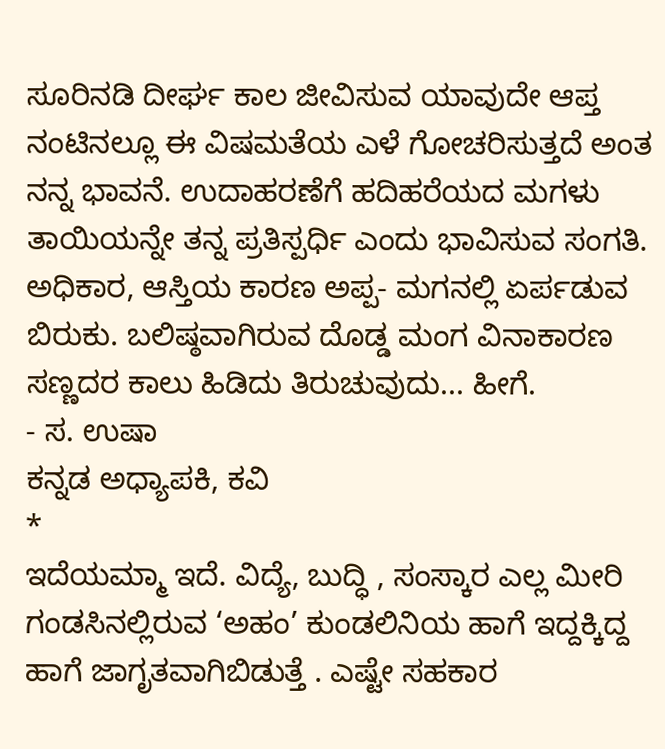ಸೂರಿನಡಿ ದೀರ್ಘ ಕಾಲ ಜೀವಿಸುವ ಯಾವುದೇ ಆಪ್ತ ನಂಟಿನಲ್ಲೂ ಈ ವಿಷಮತೆಯ ಎಳೆ ಗೋಚರಿಸುತ್ತದೆ ಅಂತ ನನ್ನ ಭಾವನೆ. ಉದಾಹರಣೆಗೆ ಹದಿಹರೆಯದ ಮಗಳು ತಾಯಿಯನ್ನೇ ತನ್ನ ಪ್ರತಿಸ್ಪರ್ಧಿ ಎಂದು ಭಾವಿಸುವ ಸಂಗತಿ. ಅಧಿಕಾರ, ಆಸ್ತಿಯ ಕಾರಣ ಅಪ್ಪ- ಮಗನಲ್ಲಿ ಏರ್ಪಡುವ ಬಿರುಕು. ಬಲಿಷ್ಠವಾಗಿರುವ ದೊಡ್ಡ ಮಂಗ ವಿನಾಕಾರಣ ಸಣ್ಣದರ ಕಾಲು ಹಿಡಿದು ತಿರುಚುವುದು... ಹೀಗೆ.
- ಸ. ಉಷಾ
ಕನ್ನಡ ಅಧ್ಯಾಪಕಿ, ಕವಿ
*
ಇದೆಯಮ್ಮಾ ಇದೆ. ವಿದ್ಯೆ, ಬುದ್ಧಿ , ಸಂಸ್ಕಾರ ಎಲ್ಲ ಮೀರಿ ಗಂಡಸಿನಲ್ಲಿರುವ ‘ಅಹಂ’ ಕುಂಡಲಿನಿಯ ಹಾಗೆ ಇದ್ದಕ್ಕಿದ್ದ ಹಾಗೆ ಜಾಗೃತವಾಗಿಬಿಡುತ್ತೆ . ಎಷ್ಟೇ ಸಹಕಾರ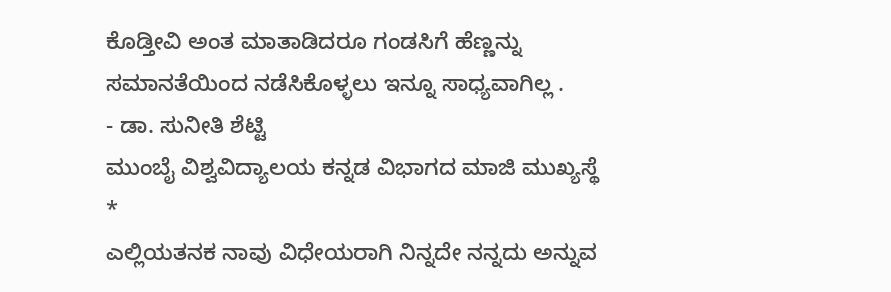ಕೊಡ್ತೀವಿ ಅಂತ ಮಾತಾಡಿದರೂ ಗಂಡಸಿಗೆ ಹೆಣ್ಣನ್ನು ಸಮಾನತೆಯಿಂದ ನಡೆಸಿಕೊಳ್ಳಲು ಇನ್ನೂ ಸಾಧ್ಯವಾಗಿಲ್ಲ .
- ಡಾ. ಸುನೀತಿ ಶೆಟ್ಟಿ
ಮುಂಬೈ ವಿಶ್ವವಿದ್ಯಾಲಯ ಕನ್ನಡ ವಿಭಾಗದ ಮಾಜಿ ಮುಖ್ಯಸ್ಥೆ
*
ಎಲ್ಲಿಯತನಕ ನಾವು ವಿಧೇಯರಾಗಿ ನಿನ್ನದೇ ನನ್ನದು ಅನ್ನುವ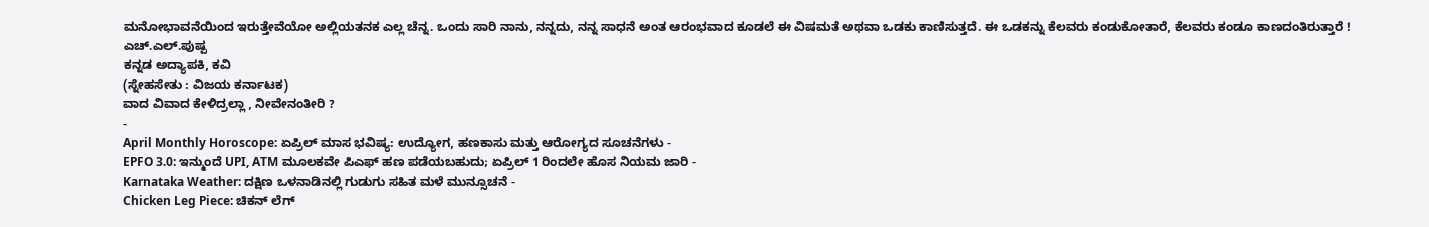ಮನೋಭಾವನೆಯಿಂದ ಇರುತ್ತೇವೆಯೋ ಅಲ್ಲಿಯತನಕ ಎಲ್ಲ ಚೆನ್ನ. ಒಂದು ಸಾರಿ ನಾನು, ನನ್ನದು, ನನ್ನ ಸಾಧನೆ ಅಂತ ಆರಂಭವಾದ ಕೂಡಲೆ ಈ ವಿಷಮತೆ ಅಥವಾ ಒಡಕು ಕಾಣಿಸುತ್ತದೆ. ಈ ಒಡಕನ್ನು ಕೆಲವರು ಕಂಡುಕೋತಾರೆ, ಕೆಲವರು ಕಂಡೂ ಕಾಣದಂತಿರುತ್ತಾರೆ !
ಎಚ್.ಎಲ್.ಪುಷ್ಪ
ಕನ್ನಡ ಅದ್ಯಾಪಕಿ, ಕವಿ
(ಸ್ನೇಹಸೇತು : ವಿಜಯ ಕರ್ನಾಟಕ)
ವಾದ ವಿವಾದ ಕೇಳಿದ್ರಲ್ಲಾ , ನೀವೇನಂತೀರಿ ?
-
April Monthly Horoscope: ಏಪ್ರಿಲ್ ಮಾಸ ಭವಿಷ್ಯ: ಉದ್ಯೋಗ, ಹಣಕಾಸು ಮತ್ತು ಆರೋಗ್ಯದ ಸೂಚನೆಗಳು -
EPFO 3.0: ಇನ್ಮುಂದೆ UPI, ATM ಮೂಲಕವೇ ಪಿಎಫ್ ಹಣ ಪಡೆಯಬಹುದು; ಏಪ್ರಿಲ್ 1 ರಿಂದಲೇ ಹೊಸ ನಿಯಮ ಜಾರಿ -
Karnataka Weather: ದಕ್ಷಿಣ ಒಳನಾಡಿನಲ್ಲಿ ಗುಡುಗು ಸಹಿತ ಮಳೆ ಮುನ್ಸೂಚನೆ -
Chicken Leg Piece: ಚಿಕನ್ ಲೆಗ್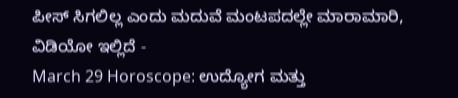ಪೀಸ್ ಸಿಗಲಿಲ್ಲ ಎಂದು ಮದುವೆ ಮಂಟಪದಲ್ಲೇ ಮಾರಾಮಾರಿ, ವಿಡಿಯೋ ಇಲ್ಲಿದೆ -
March 29 Horoscope: ಉದ್ಯೋಗ ಮತ್ತು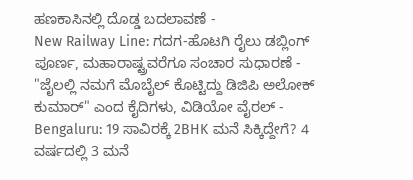ಹಣಕಾಸಿನಲ್ಲಿ ದೊಡ್ಡ ಬದಲಾವಣೆ -
New Railway Line: ಗದಗ-ಹೊಟಗಿ ರೈಲು ಡಬ್ಲಿಂಗ್ ಪೂರ್ಣ, ಮಹಾರಾಷ್ಟ್ರವರೆಗೂ ಸಂಚಾರ ಸುಧಾರಣೆ -
"ಜೈಲಲ್ಲಿ ನಮಗೆ ಮೊಬೈಲ್ ಕೊಟ್ಟಿದ್ದು ಡಿಜಿಪಿ ಅಲೋಕ್ ಕುಮಾರ್" ಎಂದ ಕೈದಿಗಳು, ವಿಡಿಯೋ ವೈರಲ್ -
Bengaluru: 19 ಸಾವಿರಕ್ಕೆ 2BHK ಮನೆ ಸಿಕ್ಕಿದ್ದೇಗೆ? 4 ವರ್ಷದಲ್ಲಿ 3 ಮನೆ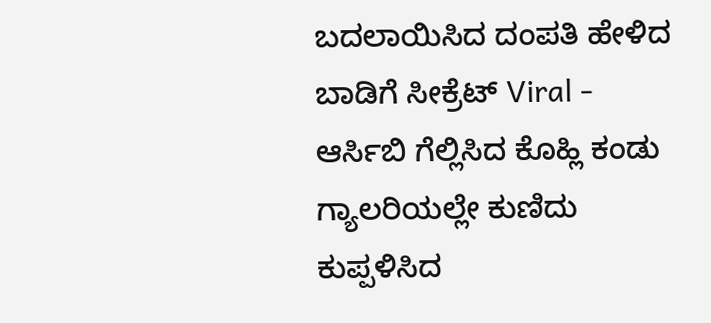ಬದಲಾಯಿಸಿದ ದಂಪತಿ ಹೇಳಿದ ಬಾಡಿಗೆ ಸೀಕ್ರೆಟ್ Viral -
ಆರ್ಸಿಬಿ ಗೆಲ್ಲಿಸಿದ ಕೊಹ್ಲಿ ಕಂಡು ಗ್ಯಾಲರಿಯಲ್ಲೇ ಕುಣಿದು ಕುಪ್ಪಳಿಸಿದ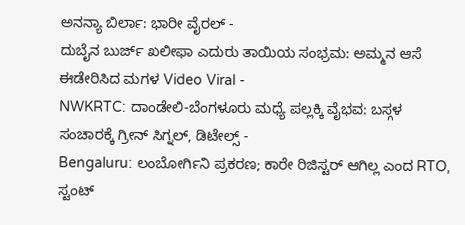ಅನನ್ಯಾ ಬಿರ್ಲಾ: ಭಾರೀ ವೈರಲ್ -
ದುಬೈನ ಬುರ್ಜ್ ಖಲೀಫಾ ಎದುರು ತಾಯಿಯ ಸಂಭ್ರಮ: ಅಮ್ಮನ ಆಸೆ ಈಡೇರಿಸಿದ ಮಗಳ Video Viral -
NWKRTC: ದಾಂಡೇಲಿ-ಬೆಂಗಳೂರು ಮಧ್ಯೆ ಪಲ್ಲಕ್ಕಿ ವೈಭವ: ಬಸ್ಗಳ ಸಂಚಾರಕ್ಕೆ ಗ್ರೀನ್ ಸಿಗ್ನಲ್, ಡಿಟೇಲ್ಸ್ -
Bengaluru: ಲಂಬೋರ್ಗಿನಿ ಪ್ರಕರಣ; ಕಾರೇ ರಿಜಿಸ್ಟರ್ ಆಗಿಲ್ಲ ಎಂದ RTO, ಸ್ಟಂಟ್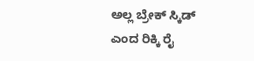ಅಲ್ಲ ಬ್ರೇಕ್ ಸ್ಕಿಡ್ ಎಂದ ರಿಕ್ಕಿ ರೈ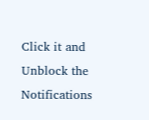Click it and Unblock the Notifications